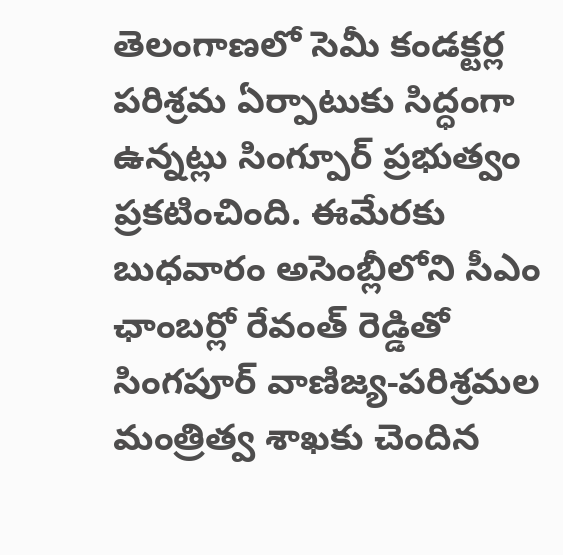తెలంగాణలో సెమీ కండక్టర్ల పరిశ్రమ ఏర్పాటుకు సిద్ధంగా ఉన్నట్లు సింగ్పూర్ ప్రభుత్వం ప్రకటించింది. ఈమేరకు బుధవారం అసెంబ్లీలోని సీఎం ఛాంబర్లో రేవంత్ రెడ్డితో సింగపూర్ వాణిజ్య-పరిశ్రమల మంత్రిత్వ శాఖకు చెందిన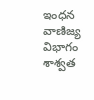ఇంధన వాణిజ్య విభాగం శాశ్వత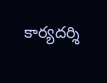కార్యదర్శి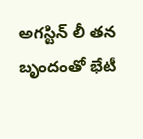అగస్టిన్ లీ తన బృందంతో భేటీ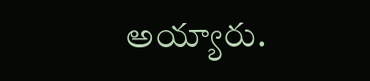అయ్యారు.